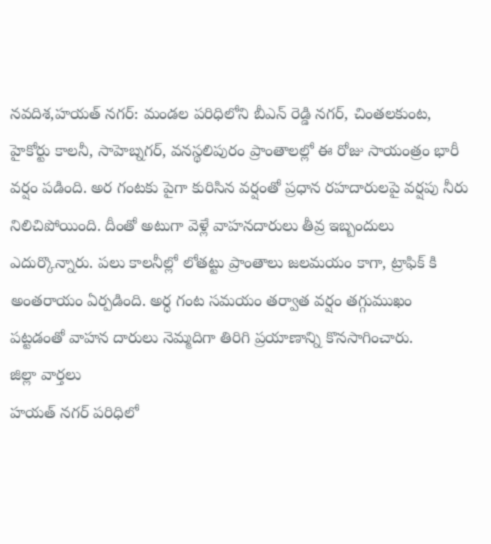నవదిశ,హయత్ నగర్: మండల పరిధిలోని బీఎన్ రెడ్డి నగర్, చింతలకుంట, హైకోర్టు కాలనీ, సాహెబ్నగర్, వనస్థలిపురం ప్రాంతాలల్లో ఈ రోజు సాయంత్రం భారీ వర్షం పడింది. అర గంటకు పైగా కురిసిన వర్షంతో ప్రధాన రహదారులపై వర్షపు నీరు నిలిచిపోయింది. దీంతో అటుగా వెళ్లే వాహనదారులు తీవ్ర ఇబ్బందులు ఎదుర్కొన్నారు. పలు కాలనీల్లో లోతట్టు ప్రాంతాలు జలమయం కాగా, ట్రాఫిక్ కి అంతరాయం ఏర్పడింది. అర్ధ గంట సమయం తర్వాత వర్షం తగ్గుముఖం పట్టడంతో వాహన దారులు నెమ్మదిగా తిరిగి ప్రయాణాన్ని కొనసాగించారు.
జిల్లా వార్తలు
హయత్ నగర్ పరిధిలో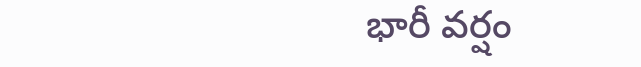భారీ వర్షం